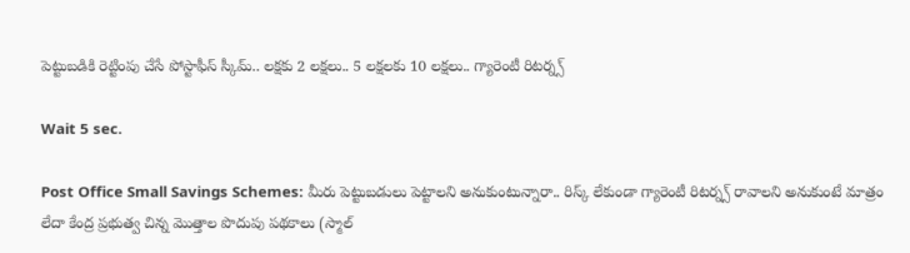పెట్టుబడికి రెట్టింపు చేసే పోస్టాఫీస్ స్కీమ్.. లక్షకు 2 లక్షలు.. 5 లక్షలకు 10 లక్షలు.. గ్యారెంటీ రిటర్న్స్

Wait 5 sec.

Post Office Small Savings Schemes: మీరు పెట్టుబడులు పెట్టాలని అనుకుంటున్నారా.. రిస్క్ లేకుండా గ్యారెంటీ రిటర్న్స్ రావాలని అనుకుంటే మాత్రం లేదా కేంద్ర ప్రభుత్వ చిన్న మొత్తాల పొదుపు పథకాలు (స్మాల్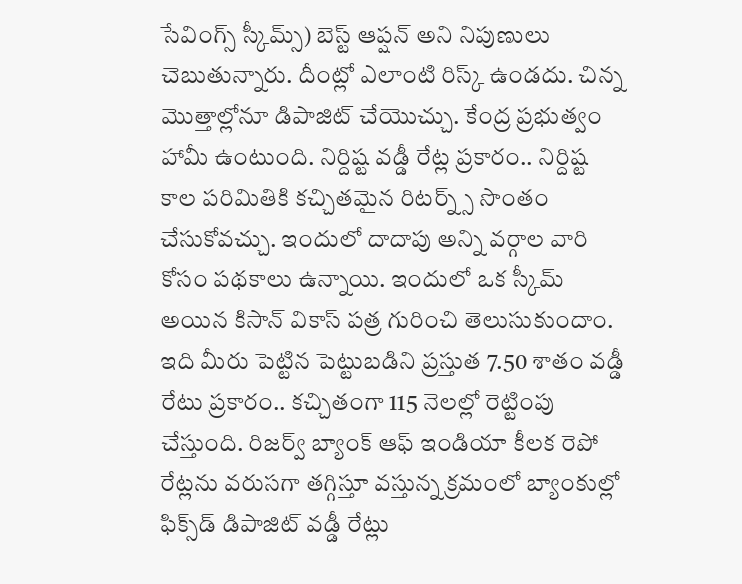సేవింగ్స్ స్కీమ్స్) బెస్ట్ ఆప్షన్ అని నిపుణులు చెబుతున్నారు. దీంట్లో ఎలాంటి రిస్క్ ఉండదు. చిన్న మొత్తాల్లోనూ డిపాజిట్ చేయొచ్చు. కేంద్ర ప్రభుత్వం హామీ ఉంటుంది. నిర్దిష్ట వడ్డీ రేట్ల ప్రకారం.. నిర్దిష్ట కాల పరిమితికి కచ్చితమైన రిటర్న్స్ సొంతం చేసుకోవచ్చు. ఇందులో దాదాపు అన్ని వర్గాల వారి కోసం పథకాలు ఉన్నాయి. ఇందులో ఒక స్కీమ్ అయిన కిసాన్ వికాస్ పత్ర గురించి తెలుసుకుందాం. ఇది మీరు పెట్టిన పెట్టుబడిని ప్రస్తుత 7.50 శాతం వడ్డీ రేటు ప్రకారం.. కచ్చితంగా 115 నెలల్లో రెట్టింపు చేస్తుంది. రిజర్వ్ బ్యాంక్ ఆఫ్ ఇండియా కీలక రెపో రేట్లను వరుసగా తగ్గిస్తూ వస్తున్న క్రమంలో బ్యాంకుల్లో ఫిక్స్‌డ్ డిపాజిట్ వడ్డీ రేట్లు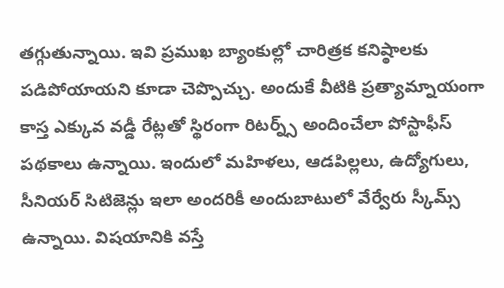తగ్గుతున్నాయి. ఇవి ప్రముఖ బ్యాంకుల్లో చారిత్రక కనిష్ఠాలకు పడిపోయాయని కూడా చెప్పొచ్చు. అందుకే వీటికి ప్రత్యామ్నాయంగా కాస్త ఎక్కువ వడ్డీ రేట్లతో స్థిరంగా రిటర్న్స్ అందించేలా పోస్టాఫీస్ పథకాలు ఉన్నాయి. ఇందులో మహిళలు, ఆడపిల్లలు, ఉద్యోగులు, సీనియర్ సిటిజెన్లు ఇలా అందరికీ అందుబాటులో వేర్వేరు స్కీమ్స్ ఉన్నాయి. విషయానికి వస్తే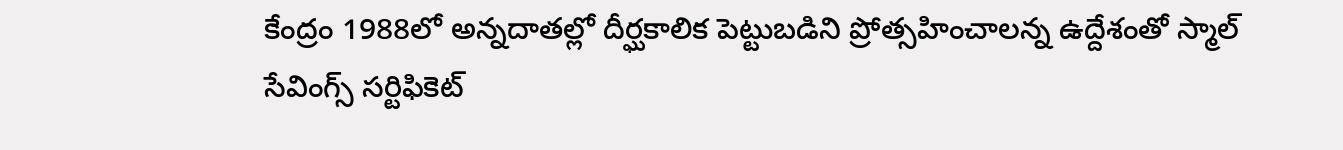కేంద్రం 1988లో అన్నదాతల్లో దీర్ఘకాలిక పెట్టుబడిని ప్రోత్సహించాలన్న ఉద్దేశంతో స్మాల్ సేవింగ్స్ సర్టిఫికెట్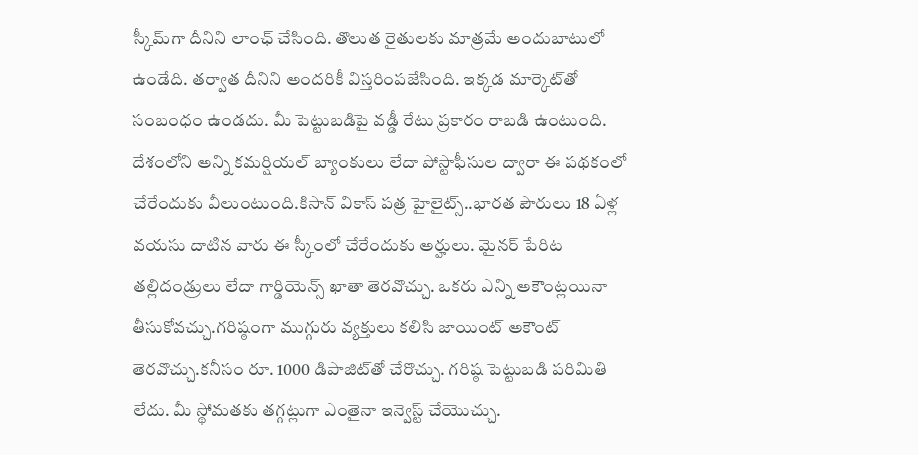స్కీమ్‌గా దీనిని లాంఛ్ చేసింది. తొలుత రైతులకు మాత్రమే అందుబాటులో ఉండేది. తర్వాత దీనిని అందరికీ విస్తరింపజేసింది. ఇక్కడ మార్కెట్‌తో సంబంధం ఉండదు. మీ పెట్టుబడిపై వడ్డీ రేటు ప్రకారం రాబడి ఉంటుంది. దేశంలోని అన్ని కమర్షియల్ బ్యాంకులు లేదా పోస్టాఫీసుల ద్వారా ఈ పథకంలో చేరేందుకు వీలుంటుంది.కిసాన్ వికాస్ పత్ర హైలైట్స్..భారత పౌరులు 18 ఏళ్ల వయసు దాటిన వారు ఈ స్కీంలో చేరేందుకు అర్హులు. మైనర్ పేరిట తల్లిదండ్రులు లేదా గార్డియెన్స్ ఖాతా తెరవొచ్చు. ఒకరు ఎన్ని అకౌంట్లయినా తీసుకోవచ్చు.గరిష్ఠంగా ముగ్గురు వ్యక్తులు కలిసి జాయింట్ అకౌంట్ తెరవొచ్చు.కనీసం రూ. 1000 డిపాజిట్‌తో చేరొచ్చు. గరిష్ఠ పెట్టుబడి పరిమితి లేదు. మీ స్థోమతకు తగ్గట్లుగా ఎంతైనా ఇన్వెస్ట్ చేయొచ్చు.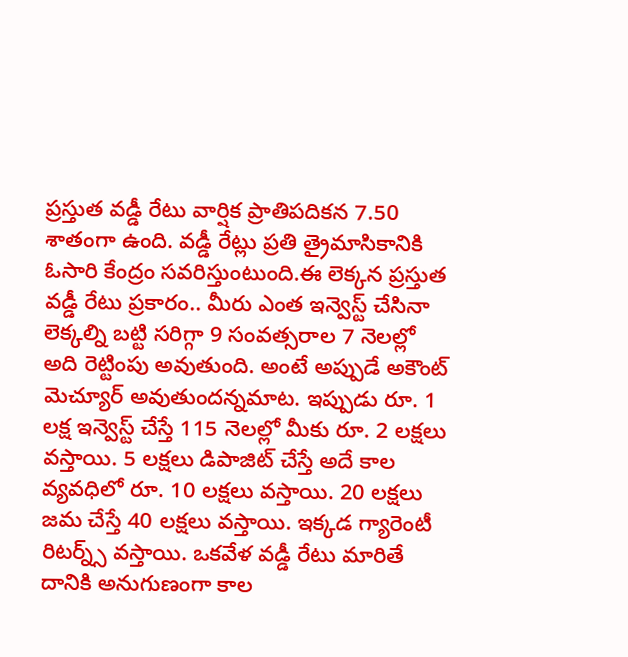ప్రస్తుత వడ్డీ రేటు వార్షిక ప్రాతిపదికన 7.50 శాతంగా ఉంది. వడ్డీ రేట్లు ప్రతి త్రైమాసికానికి ఓసారి కేంద్రం సవరిస్తుంటుంది.ఈ లెక్కన ప్రస్తుత వడ్డీ రేటు ప్రకారం.. మీరు ఎంత ఇన్వెస్ట్ చేసినా లెక్కల్ని బట్టి సరిగ్గా 9 సంవత్సరాల 7 నెలల్లో అది రెట్టింపు అవుతుంది. అంటే అప్పుడే అకౌంట్ మెచ్యూర్ అవుతుందన్నమాట. ఇప్పుడు రూ. 1 లక్ష ఇన్వెస్ట్ చేస్తే 115 నెలల్లో మీకు రూ. 2 లక్షలు వస్తాయి. 5 లక్షలు డిపాజిట్ చేస్తే అదే కాల వ్యవధిలో రూ. 10 లక్షలు వస్తాయి. 20 లక్షలు జమ చేస్తే 40 లక్షలు వస్తాయి. ఇక్కడ గ్యారెంటీ రిటర్న్స్ వస్తాయి. ఒకవేళ వడ్డీ రేటు మారితే దానికి అనుగుణంగా కాల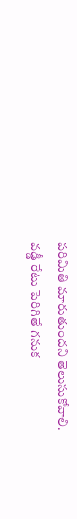పరిమితి మారుతుందని తెలుసుకోవాలి. వడ్డీ రేటు పెరిగితే గనుక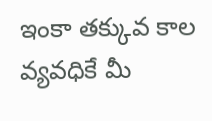ఇంకా తక్కువ కాల వ్యవధికే మీ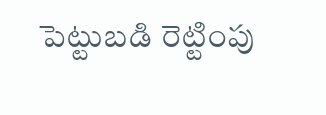పెట్టుబడి రెట్టింపు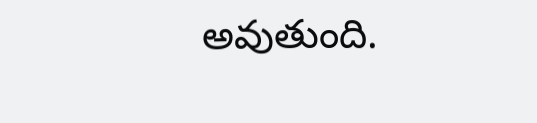అవుతుంది.